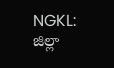NGKL: జిల్లా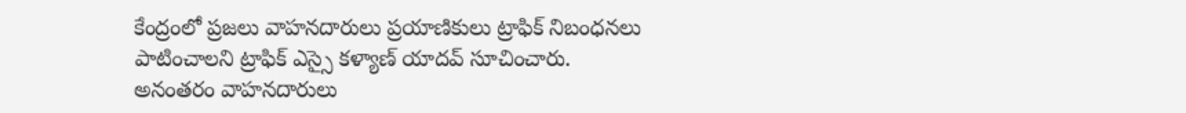కేంద్రంలో ప్రజలు వాహనదారులు ప్రయాణికులు ట్రాఫిక్ నిబంధనలు పాటించాలని ట్రాఫిక్ ఎస్సై కళ్యాణ్ యాదవ్ సూచించారు. అనంతరం వాహనదారులు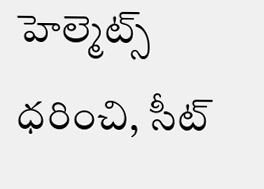హెల్మెట్స్ ధరించి, సీట్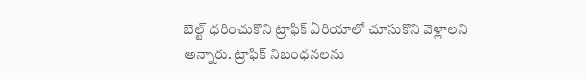బెల్ట్ ధరించుకొని ట్రాఫిక్ ఏరియాలో చూసుకొని వెళ్లాలని అన్నారు. ట్రాఫిక్ నిబంధనలను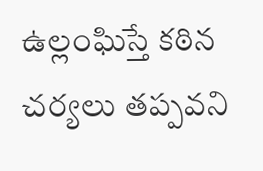ఉల్లంఘిస్తే కఠిన చర్యలు తప్పవని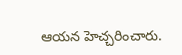ఆయన హెచ్చరించారు.